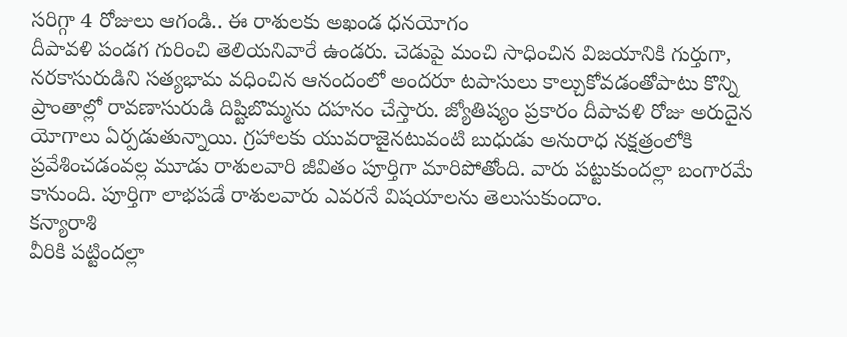సరిగ్గా 4 రోజులు ఆగండి.. ఈ రాశులకు అఖండ ధనయోగం
దీపావళి పండగ గురించి తెలియనివారే ఉండరు. చెడుపై మంచి సాధించిన విజయానికి గుర్తుగా, నరకాసురుడిని సత్యభామ వధించిన ఆనందంలో అందరూ టపాసులు కాల్చుకోవడంతోపాటు కొన్ని ప్రాంతాల్లో రావణాసురుడి దిష్టిబొమ్మను దహనం చేస్తారు. జ్యోతిష్యం ప్రకారం దీపావళి రోజు అరుదైన యోగాలు ఏర్పడుతున్నాయి. గ్రహాలకు యువరాజైనటువంటి బుధుడు అనురాధ నక్షత్రంలోకి ప్రవేశించడంవల్ల మూడు రాశులవారి జీవితం పూర్తిగా మారిపోతోంది. వారు పట్టుకుందల్లా బంగారమే కానుంది. పూర్తిగా లాభపడే రాశులవారు ఎవరనే విషయాలను తెలుసుకుందాం.
కన్యారాశి
వీరికి పట్టిందల్లా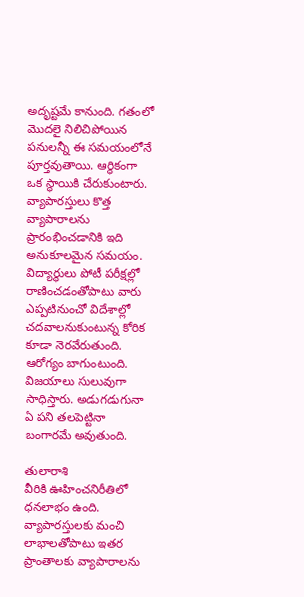అదృష్టమే కానుంది. గతంలో మొదలై నిలిచిపోయిన పనులన్నీ ఈ సమయంలోనే పూర్తవుతాయి. ఆర్థికంగా ఒక స్థాయికి చేరుకుంటారు. వ్యాపారస్తులు కొత్త వ్యాపారాలను ప్రారంభించడానికి ఇది అనుకూలమైన సమయం. విద్యార్థులు పోటీ పరీక్షల్లో రాణించడంతోపాటు వారు ఎప్పటినుంచో విదేశాల్లో చదవాలనుకుంటున్న కోరిక కూడా నెరవేరుతుంది. ఆరోగ్యం బాగుంటుంది. విజయాలు సులువుగా సాధిస్తారు. అడుగడుగునా ఏ పని తలపెట్టినా బంగారమే అవుతుంది.

తులారాశి
వీరికి ఊహించనిరీతిలో ధనలాభం ఉంది. వ్యాపారస్తులకు మంచి లాభాలతోపాటు ఇతర ప్రాంతాలకు వ్యాపారాలను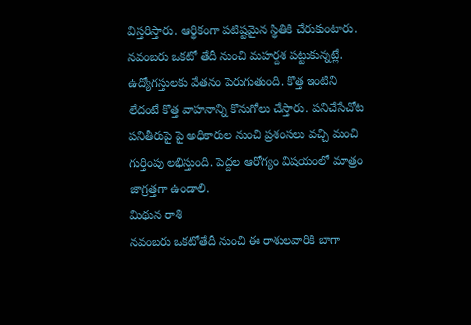విస్తరిస్తారు. ఆర్థికంగా పటిష్టమైన స్థితికి చేరుకుంటారు. నవంబరు ఒకటో తేదీ నుంచి మహర్దశ పట్టుకున్నట్లే. ఉద్యోగస్తులకు వేతనం పెరుగుతుంది. కొత్త ఇంటిని లేదంటే కొత్త వాహనాన్ని కొనుగోలు చేస్తారు. పనిచేసేచోట పనితీరుపై పై అధికారుల నుంచి ప్రశంసలు వచ్చి మంచి గుర్తింపు లభిస్తుంది. పెద్దల ఆరోగ్యం విషయంలో మాత్రం జాగ్రత్తగా ఉండాలి.
మిథున రాశి
నవంబరు ఒకటోతేదీ నుంచి ఈ రాశులవారికి బాగా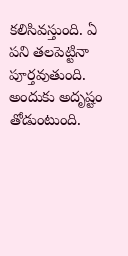కలిసివస్తుంది. ఏ పని తలపెట్టినా పూర్తవుతుంది. అందుకు అదృష్టం తోడుంటుంది.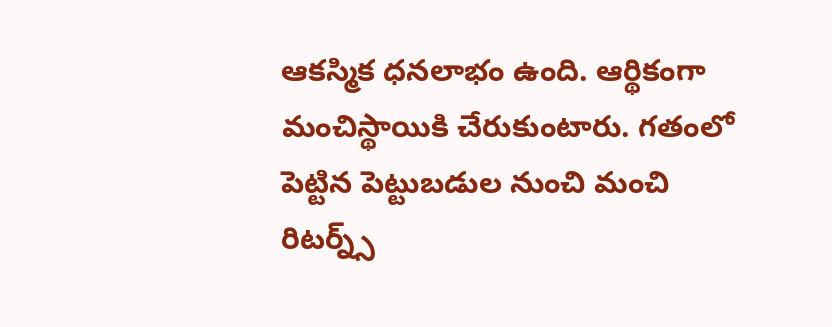ఆకస్మిక ధనలాభం ఉంది. ఆర్థికంగా మంచిస్థాయికి చేరుకుంటారు. గతంలో పెట్టిన పెట్టుబడుల నుంచి మంచి రిటర్న్స్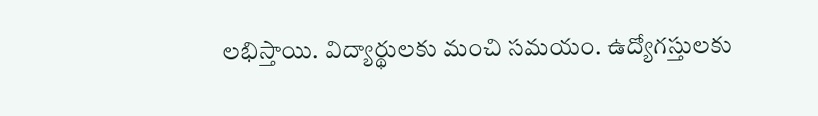లభిస్తాయి. విద్యార్థులకు మంచి సమయం. ఉద్యోగస్తులకు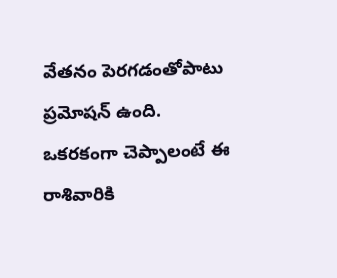వేతనం పెరగడంతోపాటు ప్రమోషన్ ఉంది. ఒకరకంగా చెప్పాలంటే ఈ రాశివారికి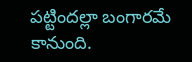పట్టిందల్లా బంగారమే కానుంది.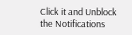Click it and Unblock the Notifications